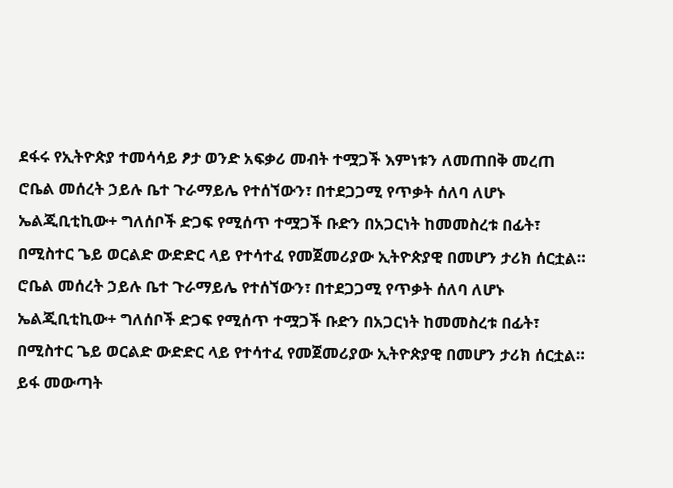ደፋሩ የኢትዮጵያ ተመሳሳይ ፆታ ወንድ አፍቃሪ መብት ተሟጋች እምነቱን ለመጠበቅ መረጠ
ሮቤል መሰረት ኃይሉ ቤተ ጉራማይሌ የተሰኘውን፣ በተደጋጋሚ የጥቃት ሰለባ ለሆኑ ኤልጂቢቲኪው+ ግለሰቦች ድጋፍ የሚሰጥ ተሟጋች ቡድን በአጋርነት ከመመስረቱ በፊት፣ በሚስተር ጌይ ወርልድ ውድድር ላይ የተሳተፈ የመጀመሪያው ኢትዮጵያዊ በመሆን ታሪክ ሰርቷል።
ሮቤል መሰረት ኃይሉ ቤተ ጉራማይሌ የተሰኘውን፣ በተደጋጋሚ የጥቃት ሰለባ ለሆኑ ኤልጂቢቲኪው+ ግለሰቦች ድጋፍ የሚሰጥ ተሟጋች ቡድን በአጋርነት ከመመስረቱ በፊት፣ በሚስተር ጌይ ወርልድ ውድድር ላይ የተሳተፈ የመጀመሪያው ኢትዮጵያዊ በመሆን ታሪክ ሰርቷል።
ይፋ መውጣት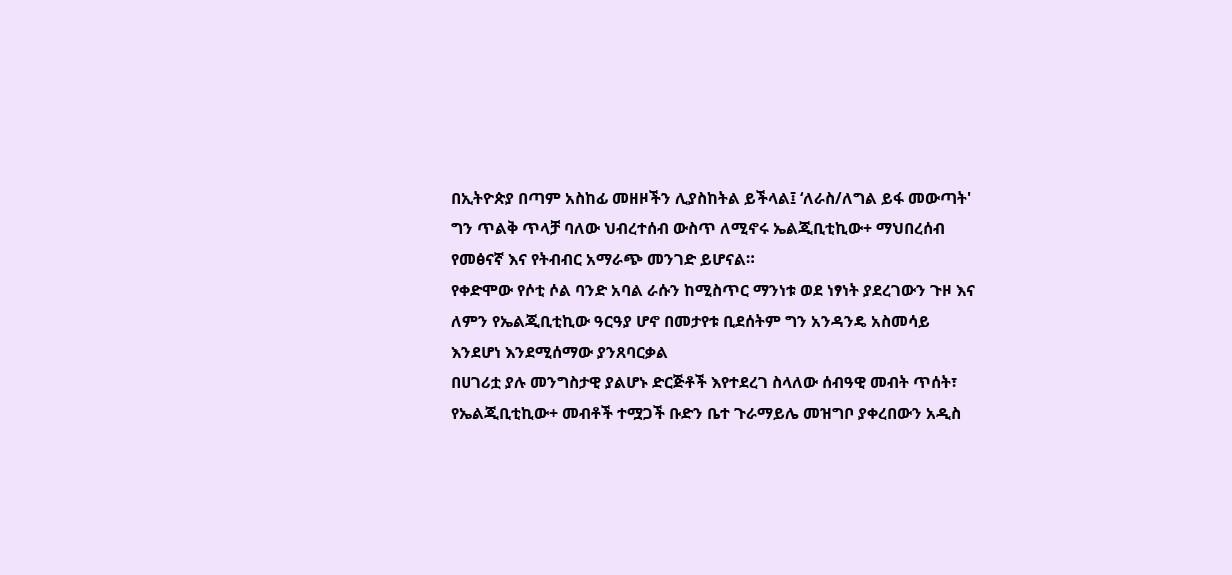በኢትዮጵያ በጣም አስከፊ መዘዞችን ሊያስከትል ይችላል፤ ‘ለራስ/ለግል ይፋ መውጣት' ግን ጥልቅ ጥላቻ ባለው ህብረተሰብ ውስጥ ለሚኖሩ ኤልጂቢቲኪው+ ማህበረሰብ የመፅናኛ እና የትብብር አማራጭ መንገድ ይሆናል።
የቀድሞው የሶቲ ሶል ባንድ አባል ራሱን ከሚስጥር ማንነቱ ወደ ነፃነት ያደረገውን ጉዞ እና ለምን የኤልጂቢቲኪው ዓርዓያ ሆኖ በመታየቱ ቢደሰትም ግን አንዳንዴ አስመሳይ እንደሆነ እንደሚሰማው ያንጸባርቃል
በሀገሪቷ ያሉ መንግስታዊ ያልሆኑ ድርጅቶች እየተደረገ ስላለው ሰብዓዊ መብት ጥሰት፣ የኤልጂቢቲኪው+ መብቶች ተሟጋች ቡድን ቤተ ጉራማይሌ መዝግቦ ያቀረበውን አዲስ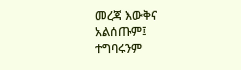መረጃ እውቅና አልሰጡም፤ ተግባሩንም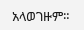አላወገዙም።